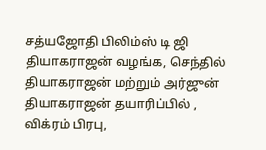சத்யஜோதி பிலிம்ஸ் டி ஜி தியாகராஜன் வழங்க, செந்தில் தியாகராஜன் மற்றும் அர்ஜுன் தியாகராஜன் தயாரிப்பில் ,
விக்ரம் பிரபு,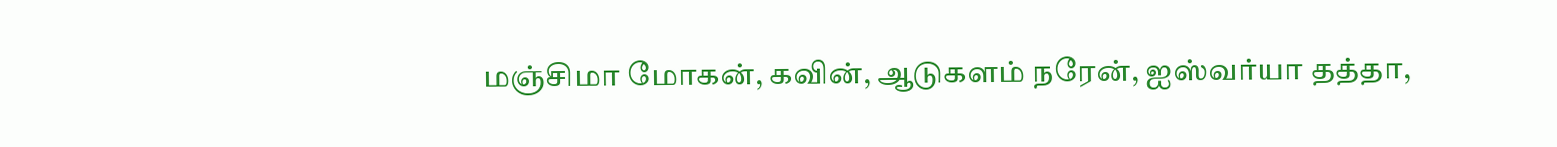மஞ்சிமா மோகன், கவின், ஆடுகளம் நரேன், ஐஸ்வர்யா தத்தா,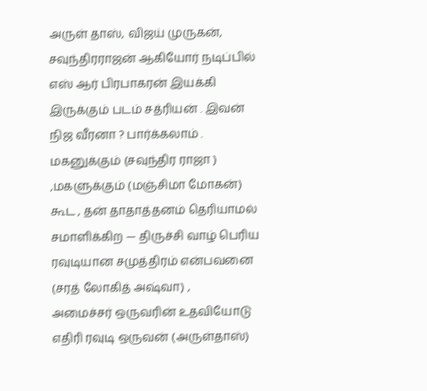அருள் தாஸ், விஜய் முருகன், சவுந்திரராஜன் ஆகியோர் நடிப்பில்
எஸ் ஆர் பிரபாகரன் இயக்கி இருக்கும் படம் சத்ரியன் . இவன் நிஜ வீரனா ? பார்க்கலாம் .
மகனுக்கும் (சவுந்திர ராஜா ) ,மகளுக்கும் (மஞ்சிமா மோகன்) கூட , தன் தாதாத்தனம் தெரியாமல் சமாளிக்கிற — திருச்சி வாழ் பெரிய ரவுடியான சமுத்திரம் என்பவனை (சரத் லோகித் அஷ்வா) ,
அமைச்சர் ஒருவரின் உதவியோடு எதிரி ரவுடி ஒருவன் (அருள்தாஸ்)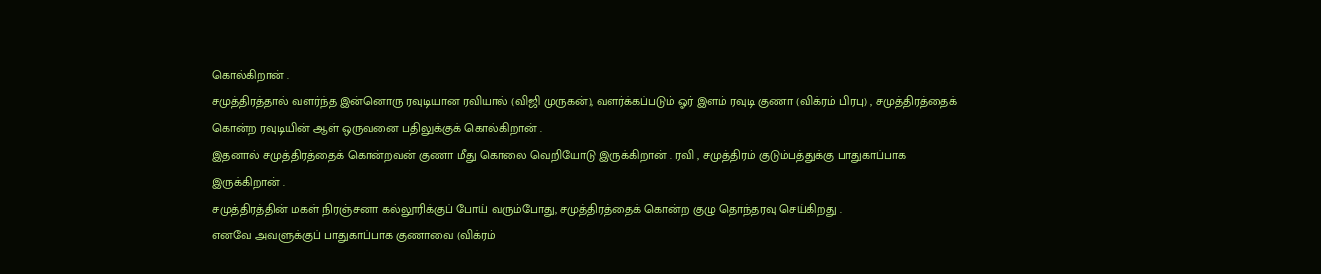கொல்கிறான் .
சமுத்திரத்தால் வளர்ந்த இன்னொரு ரவுடியான ரவியால் (விஜி முருகன்), வளர்க்கப்படும் ஓர் இளம் ரவுடி குணா (விக்ரம் பிரபு) , சமுத்திரத்தைக் கொன்ற ரவுடியின் ஆள் ஒருவனை பதிலுக்குக் கொல்கிறான் .
இதனால் சமுத்திரத்தைக் கொன்றவன் குணா மீது கொலை வெறியோடு இருக்கிறான் . ரவி , சமுத்திரம் குடும்பத்துக்கு பாதுகாப்பாக இருக்கிறான் .
சமுத்திரத்தின் மகள் நிரஞ்சனா கல்லூரிக்குப் போய் வரும்போது, சமுத்திரத்தைக் கொன்ற குழு தொந்தரவு செய்கிறது .
எனவே அவளுக்குப் பாதுகாப்பாக குணாவை (விக்ரம்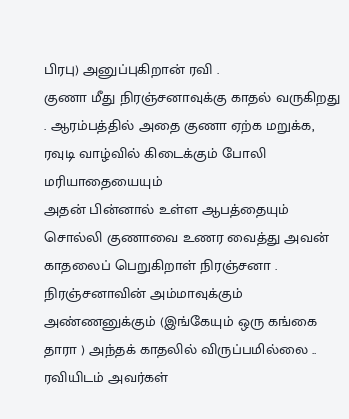பிரபு) அனுப்புகிறான் ரவி .
குணா மீது நிரஞ்சனாவுக்கு காதல் வருகிறது . ஆரம்பத்தில் அதை குணா ஏற்க மறுக்க, ரவுடி வாழ்வில் கிடைக்கும் போலி மரியாதையையும்
அதன் பின்னால் உள்ள ஆபத்தையும் சொல்லி குணாவை உணர வைத்து அவன் காதலைப் பெறுகிறாள் நிரஞ்சனா .
நிரஞ்சனாவின் அம்மாவுக்கும் அண்ணனுக்கும் (இங்கேயும் ஒரு கங்கை தாரா ) அந்தக் காதலில் விருப்பமில்லை ..
ரவியிடம் அவர்கள்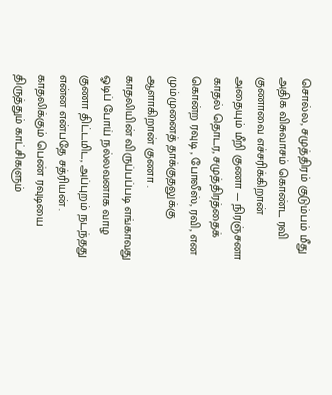சொல்ல, சமுத்திரம் குடும்பம் மீது அதிக விசுவாசம் கொண்ட ரவி குணாவை எச்சரிக்கிறான்
அதையும் மீறி குணா — நிரஞ்சனா காதல் தொடர, சமுத்திரத்தைக் கொன்ற ரவுடி , போலீஸ், ரவி, என மும்முனைத் தாக்குதலுக்கு ஆளாகிறான் குணா .
காதலியின் விருப்பப்படி எங்காவது ஓடிப் போய் நல்லவனாக வாழ குணா திட்டமிட, அப்புறம் நடந்தது என்ன என்பதே சத்ரியன் .
காதலிக்கும் பெண் ரவுடியை திருத்தும் காட்சிகளும்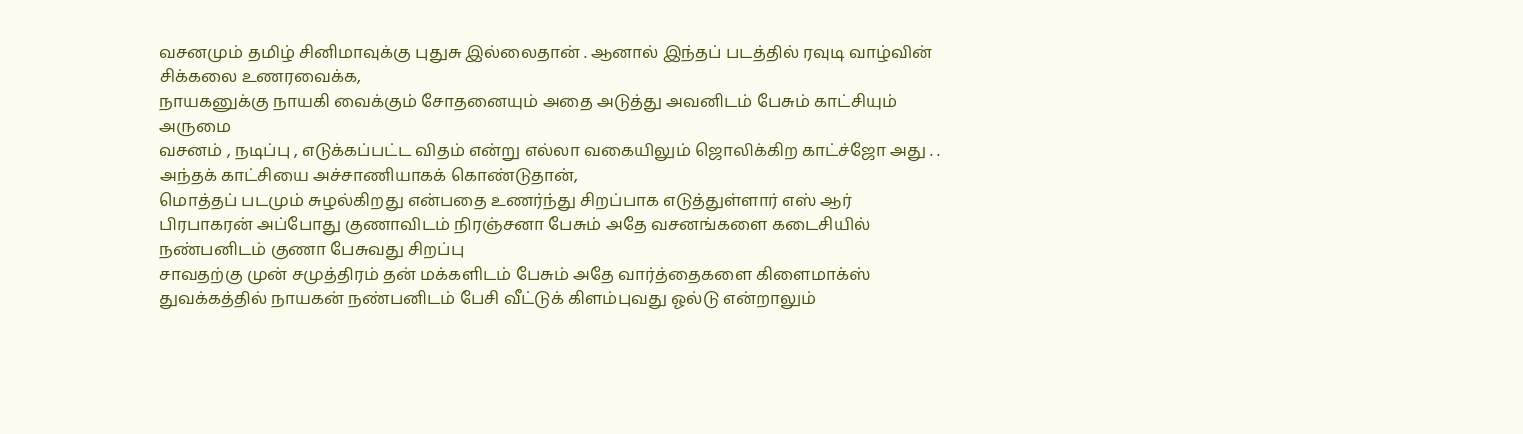வசனமும் தமிழ் சினிமாவுக்கு புதுசு இல்லைதான் . ஆனால் இந்தப் படத்தில் ரவுடி வாழ்வின் சிக்கலை உணரவைக்க,
நாயகனுக்கு நாயகி வைக்கும் சோதனையும் அதை அடுத்து அவனிடம் பேசும் காட்சியும் அருமை
வசனம் , நடிப்பு , எடுக்கப்பட்ட விதம் என்று எல்லா வகையிலும் ஜொலிக்கிற காட்ச்ஜோ அது . . அந்தக் காட்சியை அச்சாணியாகக் கொண்டுதான்,
மொத்தப் படமும் சுழல்கிறது என்பதை உணர்ந்து சிறப்பாக எடுத்துள்ளார் எஸ் ஆர் பிரபாகரன் அப்போது குணாவிடம் நிரஞ்சனா பேசும் அதே வசனங்களை கடைசியில் நண்பனிடம் குணா பேசுவது சிறப்பு
சாவதற்கு முன் சமுத்திரம் தன் மக்களிடம் பேசும் அதே வார்த்தைகளை கிளைமாக்ஸ் துவக்கத்தில் நாயகன் நண்பனிடம் பேசி வீட்டுக் கிளம்புவது ஓல்டு என்றாலும்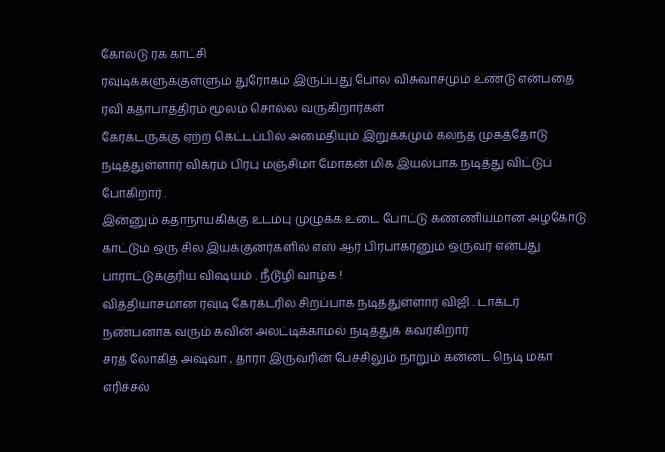கோல்டு ரக காட்சி
ரவுடிக்களுக்குள்ளும் துரோகம் இருப்பது போல விசுவாசமும் உண்டு என்பதை ரவி கதாபாத்திரம் மூலம் சொல்ல வருகிறார்கள்
கேரக்டருக்கு ஏற்ற கெட்டப்பில் அமைதியும் இறுக்கமும் கலந்த முகத்தோடு நடித்துள்ளார் விக்ரம் பிரபு மஞ்சிமா மோகன் மிக இயல்பாக நடித்து விட்டுப் போகிறார் .
இன்னும் கதாநாயகிக்கு உடம்பு முழுக்க உடை போட்டு கண்ணியமான அழகோடு காட்டும் ஒரு சில இயக்குனர்களில் எஸ் ஆர் பிரபாகரனும் ஒருவர் என்பது பாராட்டுக்குரிய விஷயம் . நீடூழி வாழ்க !
வித்தியாசமான ரவுடி கேரக்டரில் சிறப்பாக நடித்துள்ளார் விஜி . டாக்டர் நண்பனாக வரும் கவின் அலட்டிக்காமல் நடித்துக் கவர்கிறார்
சரத் லோகித் அஷ்வா , தாரா இருவரின் பேச்சிலும் நாறும் கன்னட நெடி மகா எரிச்சல்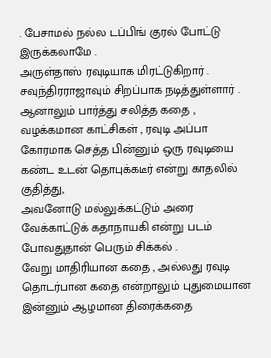. பேசாமல் நல்ல டப்பிங் குரல் போட்டு இருக்கலாமே .
அருள்தாஸ் ரவுடியாக மிரட்டுகிறார் . சவுந்திரராஜாவும் சிறப்பாக நடித்துள்ளார் .
ஆனாலும் பார்த்து சலித்த கதை , வழக்கமான காட்சிகள் , ரவுடி அப்பா கோரமாக செத்த பின்னும் ஒரு ரவுடியை கண்ட உடன் தொபுக்கடீர் என்று காதலில் குதித்து,
அவனோடு மல்லுக்கட்டும் அரை வேக்காட்டுக் கதாநாயகி என்று படம் போவதுதான் பெரும் சிக்கல் .
வேறு மாதிரியான கதை , அல்லது ரவுடி தொடர்பான கதை என்றாலும் புதுமையான இன்னும் ஆழமான திரைக்கதை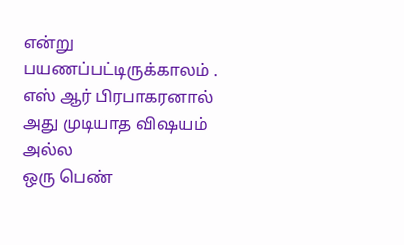என்று பயணப்பட்டிருக்காலம் . எஸ் ஆர் பிரபாகரனால் அது முடியாத விஷயம் அல்ல
ஒரு பெண்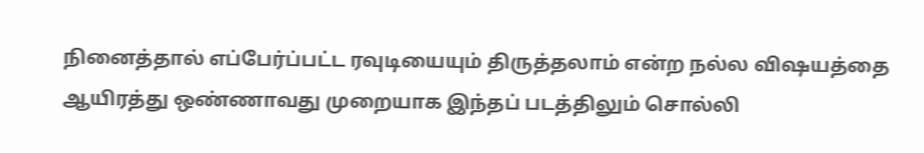நினைத்தால் எப்பேர்ப்பட்ட ரவுடியையும் திருத்தலாம் என்ற நல்ல விஷயத்தை ஆயிரத்து ஒண்ணாவது முறையாக இந்தப் படத்திலும் சொல்லி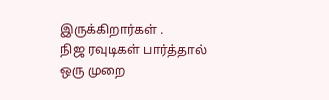இருக்கிறார்கள் .
நிஜ ரவுடிகள் பார்த்தால் ஒரு முறை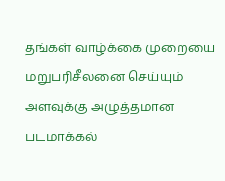தங்கள் வாழ்க்கை முறையை மறுபரிசீலனை செய்யும் அளவுக்கு அழுத்தமான படமாக்கல்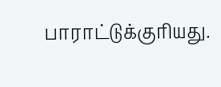பாராட்டுக்குரியது.